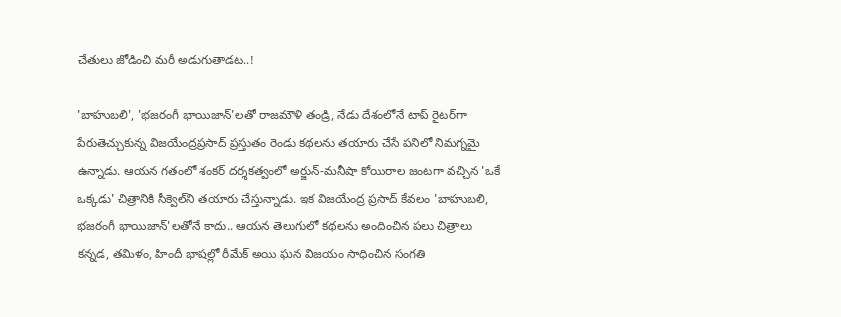చేతులు జోడించి మరీ అడుగుతాడట..!

'బాహుబలి', 'భజరంగీ భాయిజాన్‌'లతో రాజమౌళి తండ్రి, నేడు దేశంలోనే టాప్‌ రైటర్‌గా పేరుతెచ్చుకున్న విజయేంద్రప్రసాద్‌ ప్రస్తుతం రెండు కథలను తయారు చేసే పనిలో నిమగ్నమై ఉన్నాడు. ఆయన గతంలో శంకర్‌ దర్శకత్వంలో అర్జున్‌-మనీషా కోయిరాల జంటగా వచ్చిన 'ఒకే ఒక్కడు' చిత్రానికి సీక్వెల్‌ని తయారు చేస్తున్నాడు. ఇక విజయేంద్ర ప్రసాద్‌ కేవలం 'బాహుబలి, భజరంగీ భాయిజాన్‌'లతోనే కాదు.. ఆయన తెలుగులో కథలను అందించిన పలు చిత్రాలు కన్నడ, తమిళం, హిందీ భాషల్లో రీమేక్‌ అయి ఘన విజయం సాధించిన సంగతి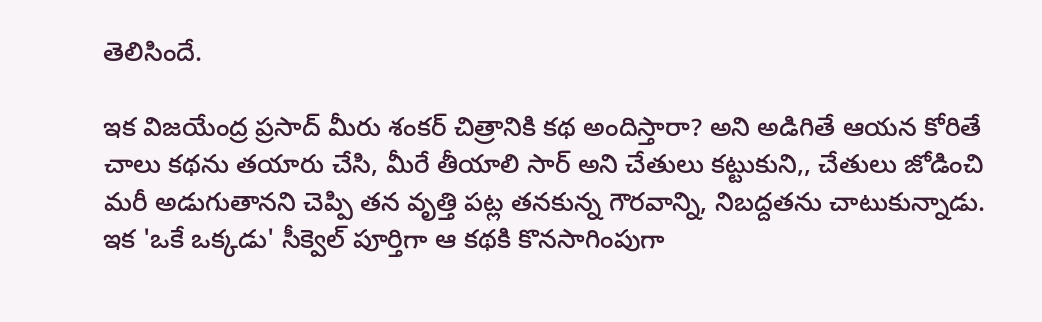తెలిసిందే.

ఇక విజయేంద్ర ప్రసాద్‌ మీరు శంకర్‌ చిత్రానికి కథ అందిస్తారా? అని అడిగితే ఆయన కోరితే చాలు కథను తయారు చేసి, మీరే తీయాలి సార్‌ అని చేతులు కట్టుకుని,, చేతులు జోడించి మరీ అడుగుతానని చెప్పి తన వృత్తి పట్ల తనకున్న గౌరవాన్ని, నిబద్దతను చాటుకున్నాడు. ఇక 'ఒకే ఒక్కడు' సీక్వెల్‌ పూర్తిగా ఆ కథకి కొనసాగింపుగా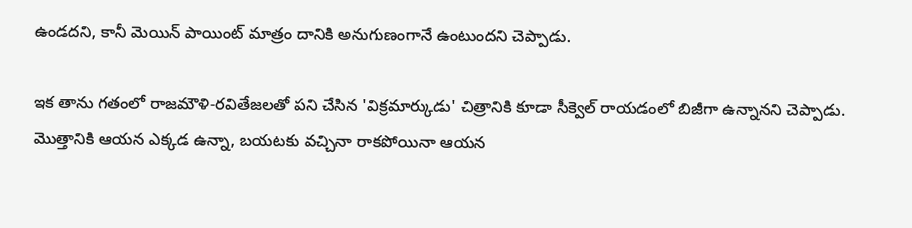ఉండదని, కానీ మెయిన్‌ పాయింట్‌ మాత్రం దానికి అనుగుణంగానే ఉంటుందని చెప్పాడు.

ఇక తాను గతంలో రాజమౌళి-రవితేజలతో పని చేసిన 'విక్రమార్కుడు' చిత్రానికి కూడా సీక్వెల్‌ రాయడంలో బిజీగా ఉన్నానని చెప్పాడు. మొత్తానికి ఆయన ఎక్కడ ఉన్నా, బయటకు వచ్చినా రాకపోయినా ఆయన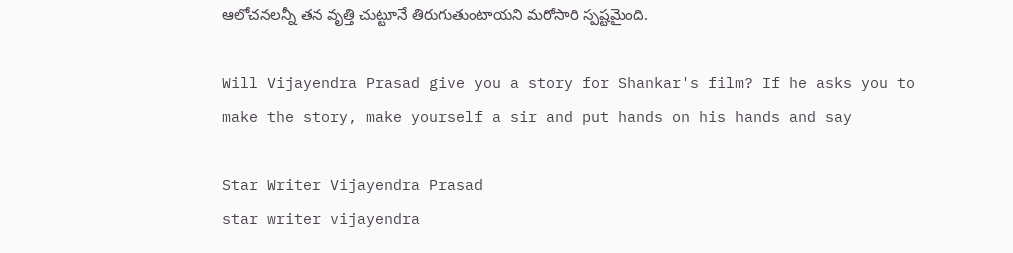ఆలోచనలన్నీ తన వృత్తి చుట్టూనే తిరుగుతుంటాయని మరోసారి స్పష్టమైంది.

Will Vijayendra Prasad give you a story for Shankar's film? If he asks you to make the story, make yourself a sir and put hands on his hands and say

Star Writer Vijayendra Prasad
star writer vijayendra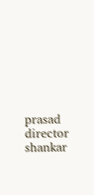prasad
director shankar